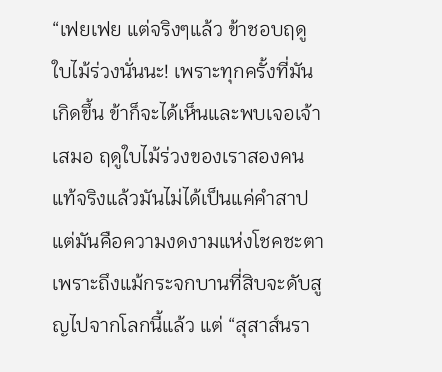“เฟยเฟย แต่จริงๆแล้ว ข้าชอบฤดูใบไม้ร่วงนั่นนะ! เพราะทุกครั้งที่มันเกิดขึ้น ข้าก็จะได้เห็นและพบเจอเจ้าเสมอ ฤดูใบไม้ร่วงของเราสองคน แท้จริงแล้วมันไม่ได้เป็นแค่คำสาป แต่มันคือความงดงามแห่งโชคชะตา เพราะถึงแม้กระจกบานที่สิบจะดับสูญไปจากโลกนี้แล้ว แต่ “สุสาส์นรา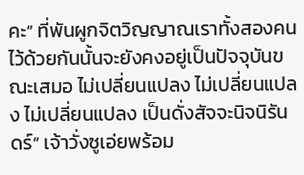คะ” ที่พันผูกจิตวิญญาณเราทั้งสองคนไว้ด้วยกันนั้นจะยังคงอยู่เป็นปัจจุบันขณะเสมอ ไม่เปลี่ยนแปลง ไม่เปลี่ยนแปลง ไม่เปลี่ยนแปลง เป็นดั่งสัจจะนิจนิรันดร์” เจ้าวั่งซูเอ่ยพร้อม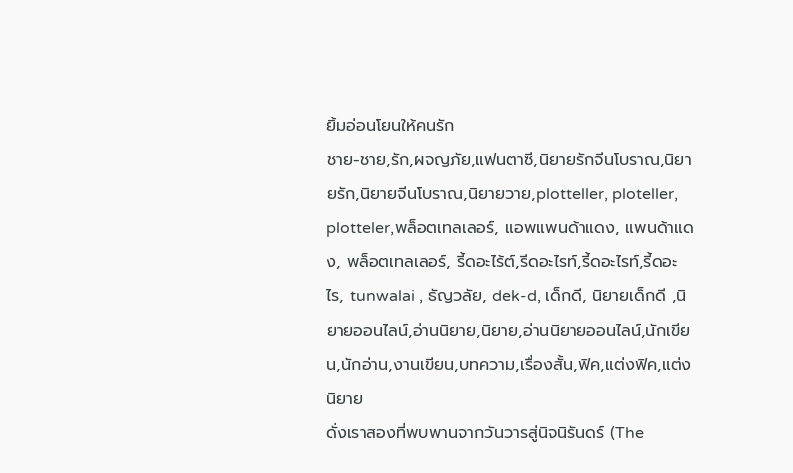ยิ้มอ่อนโยนให้คนรัก
ชาย-ชาย,รัก,ผจญภัย,แฟนตาซี,นิยายรักจีนโบราณ,นิยายรัก,นิยายจีนโบราณ,นิยายวาย,plotteller, ploteller, plotteler,พล็อตเทลเลอร์, แอพแพนด้าแดง, แพนด้าแดง, พล็อตเทลเลอร์, รี้ดอะไร้ต์,รีดอะไรท์,รี้ดอะไรท์,รี้ดอะไร, tunwalai , ธัญวลัย, dek-d, เด็กดี, นิยายเด็กดี ,นิยายออนไลน์,อ่านนิยาย,นิยาย,อ่านนิยายออนไลน์,นักเขียน,นักอ่าน,งานเขียน,บทความ,เรื่องสั้น,ฟิค,แต่งฟิค,แต่งนิยาย
ดั่งเราสองที่พบพานจากวันวารสู่นิจนิรันดร์ (The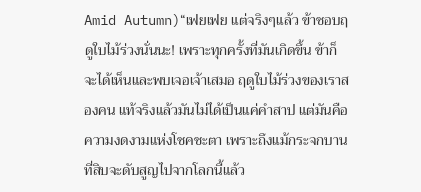Amid Autumn)“เฟยเฟย แต่จริงๆแล้ว ข้าชอบฤดูใบไม้ร่วงนั่นนะ! เพราะทุกครั้งที่มันเกิดขึ้น ข้าก็จะได้เห็นและพบเจอเจ้าเสมอ ฤดูใบไม้ร่วงของเราสองคน แท้จริงแล้วมันไม่ได้เป็นแค่คำสาป แต่มันคือความงดงามแห่งโชคชะตา เพราะถึงแม้กระจกบานที่สิบจะดับสูญไปจากโลกนี้แล้ว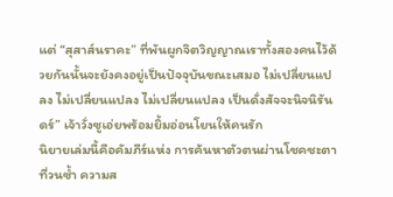แต่ “สุสาส์นราคะ” ที่พันผูกจิตวิญญาณเราทั้งสองคนไว้ด้วยกันนั้นจะยังคงอยู่เป็นปัจจุบันขณะเสมอ ไม่เปลี่ยนแปลง ไม่เปลี่ยนแปลง ไม่เปลี่ยนแปลง เป็นดั่งสัจจะนิจนิรันดร์” เจ้าวั่งซูเอ่ยพร้อมยิ้มอ่อนโยนให้คนรัก
นิยายเล่มนี้คือคัมภีร์แห่ง การค้นหาตัวตนผ่านโชคชะตาที่วนซ้ำ ความส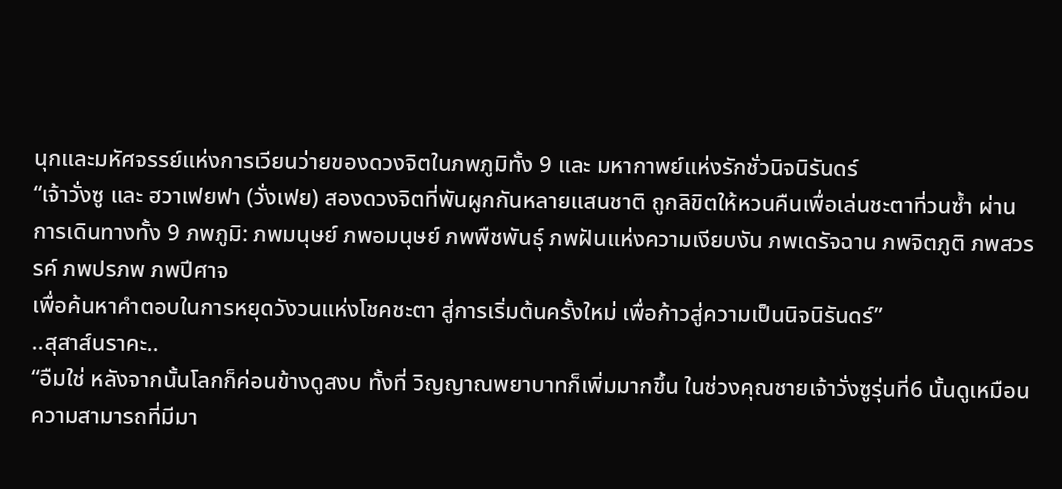นุกและมหัศจรรย์แห่งการเวียนว่ายของดวงจิตในภพภูมิทั้ง 9 และ มหากาพย์แห่งรักชั่วนิจนิรันดร์
“เจ้าวั่งซู และ ฮวาเฟยฟา (วั่งเฟย) สองดวงจิตที่พันผูกกันหลายแสนชาติ ถูกลิขิตให้หวนคืนเพื่อเล่นชะตาที่วนซ้ำ ผ่านการเดินทางทั้ง 9 ภพภูมิ: ภพมนุษย์ ภพอมนุษย์ ภพพืชพันธุ์ ภพฝันแห่งความเงียบงัน ภพเดรัจฉาน ภพจิตภูติ ภพสวรรค์ ภพปรภพ ภพปีศาจ
เพื่อค้นหาคำตอบในการหยุดวังวนแห่งโชคชะตา สู่การเริ่มต้นครั้งใหม่ เพื่อก้าวสู่ความเป็นนิจนิรันดร์”
..สุสาส์นราคะ..
“อืมใช่ หลังจากนั้นโลกก็ค่อนข้างดูสงบ ทั้งที่ วิญญาณพยาบาทก็เพิ่มมากขึ้น ในช่วงคุณชายเจ้าวั่งซูรุ่นที่6 นั้นดูเหมือนความสามารถที่มีมา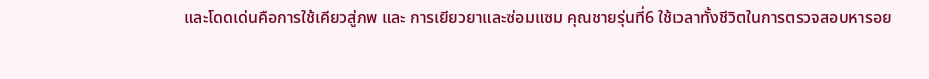และโดดเด่นคือการใช้เคียวสู่ภพ และ การเยียวยาและซ่อมแซม คุณชายรุ่นที่6 ใช้เวลาทั้งชีวิตในการตรวจสอบหารอย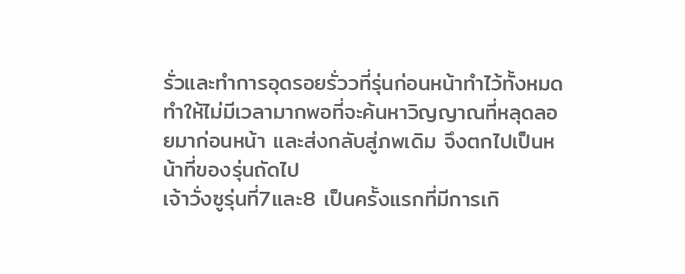รั่วและทำการอุดรอยรั่ววที่รุ่นก่อนหน้าทำไว้ทั้งหมด ทำให้ไม่มีเวลามากพอที่จะค้นหาวิญญาณที่หลุดลอยมาก่อนหน้า และส่งกลับสู่ภพเดิม จึงตกไปเป็นหน้าที่ของรุ่นถัดไป
เจ้าวั่งซูรุ่นที่7และ8 เป็นครั้งแรกที่มีการเกิ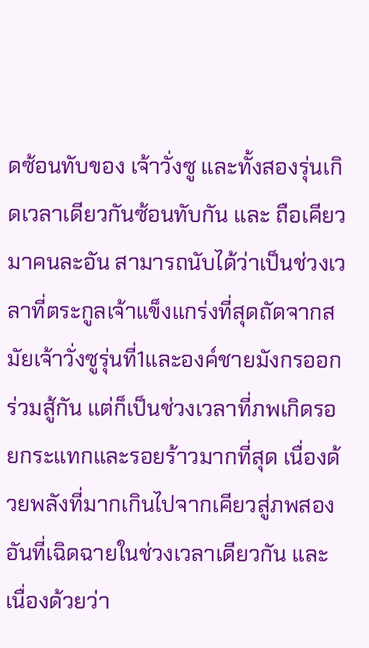ดซ้อนทับของ เจ้าวั่งซู และทั้งสองรุ่นเกิดเวลาเดียวกันซ้อนทับกัน และ ถือเคียวมาคนละอัน สามารถนับได้ว่าเป็นช่วงเวลาที่ตระกูลเจ้าแข็งแกร่งที่สุดถัดจากสมัยเจ้าวั่งซูรุ่นที่1และองค์ชายมังกรออกร่วมสู้กัน แต่ก็เป็นช่วงเวลาที่ภพเกิดรอยกระแทกและรอยร้าวมากที่สุด เนื่องด้วยพลังที่มากเกินไปจากเคียวสู่ภพสองอันที่เฉิดฉายในช่วงเวลาเดียวกัน และเนื่องด้วยว่า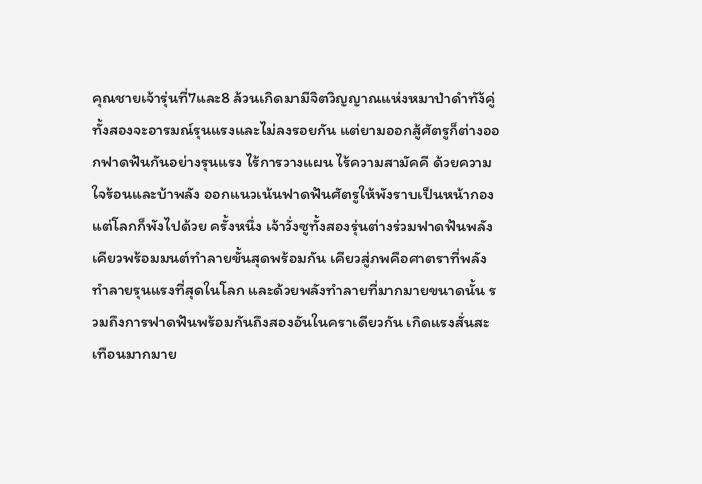คุณชายเจ้ารุ่นที่7และ8 ล้วนเกิดมามีจิตวิญญาณแห่งหมาป่าดำทัง้คู่ ทั้งสองจะอารมณ์รุนแรงและไม่ลงรอยกัน แต่ยามออกสู้ศัตรูก็ต่างออกฟาดฟันกันอย่างรุนแรง ไร้การวางแผน ไร้ความสามัคคี ด้วยความใจร้อนและบ้าพลัง ออกแนวเน้นฟาดฟันศัตรูให้พังราบเป็นหน้ากองแต่โลกก็พังไปด้วย ครั้งหนึ่ง เจ้าวั่งซูทั้งสองรุ่นต่างร่วมฟาดฟันพลังเคียวพร้อมมนต์ทำลายขั้นสุดพร้อมกัน เคียวสู่ภพคือศาตราที่พลังทำลายรุนแรงที่สุดในโลก และด้วยพลังทำลายที่มากมายขนาดนั้น รวมถึงการฟาดฟันพร้อมกันถึงสองอันในคราเดียวกัน เกิดแรงสั่นสะเทือนมากมาย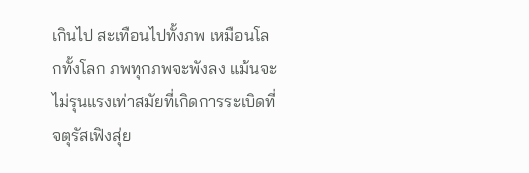เกินไป สะเทือนไปทั้งภพ เหมือนโลกทั้งโลก ภพทุกภพจะพังลง แม้นจะไม่รุนแรงเท่าสมัยที่เกิดการระเบิดที่จตุรัสเฟิงสุ่ย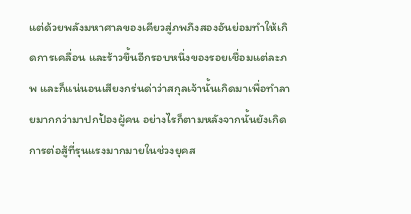แต่ด้วยพลังมหาศาลของเคียวสู่ภพภึงสองอันย่อมทำให้เกิดการเคลื่อน และร้าวขึ้นอีกรอบหนึ่งของรอยเชื่อมแต่ละภพ และก็แน่นอนเสียงกร่นด่าว่าสกุลเจ้านั้นเกิดมาเพื่อทำลายมากกว่ามาปกป้องผู้คน อย่างไรก็ตามหลังจากนั้นยังเกิดการต่อสู้ที่รุนแรงมากมายในช่วงยุคส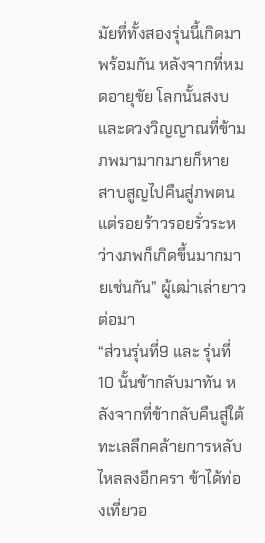มัยที่ทั้งสองรุ่นนี้เกิดมาพร้อมกัน หลังจากที่หมดอายุขัย โลกนั้นสงบ และดวงวิญญาณที่ข้ามภพมามากมายก็หายสาบสูญไปคืนสู่ภพตน แต่รอยร้าวรอยรั่วระหว่างภพก็เกิดขึ้นมากมายเช่นกัน” ผู้เฒ่าเล่ายาวต่อมา
“ส่วนรุ่นที่9 และ รุ่นที่10 นั้นข้ากลับมาทัน หลังจากที่ข้ากลับคืนสู่ใต้ทะเลลึกคล้ายการหลับไหลลงอีกครา ข้าได้ท่องเที่ยวอ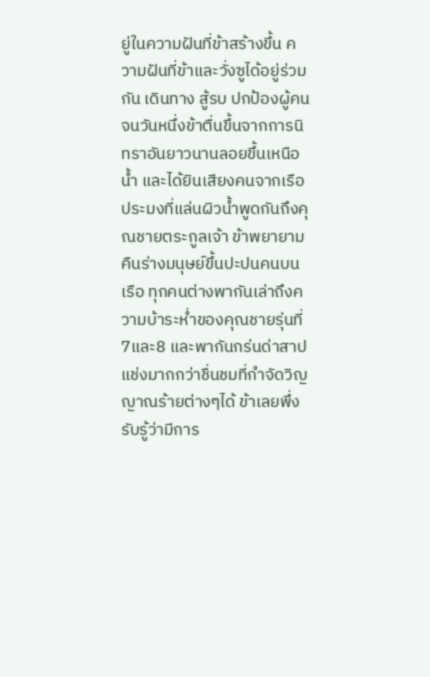ยู่ในความฝันที่ข้าสร้างขึ้น ความฝันที่ข้าและวั่งซูได้อยู่ร่วมกัน เดินทาง สู้รบ ปกป้องผู้คน จนวันหนึ่งข้าตื่นขึ้นจากการนิทราอันยาวนานลอยขึ้นเหนือน้ำ และได้ยินเสียงคนจากเรือประมงที่แล่นผิวน้ำพูดกันถึงคุณชายตระกูลเจ้า ข้าพยายามคืนร่างมนุษย์ขึ้นปะปนคนบนเรือ ทุกคนต่างพากันเล่าถึงความบ้าระห่ำของคุณชายรุ่นที่7และ8 และพากันกร่นด่าสาปแช่งมากกว่าชื่นชมที่กำจัดวิญญาณร้ายต่างๆได้ ข้าเลยพึ่งรับรู้ว่ามีการ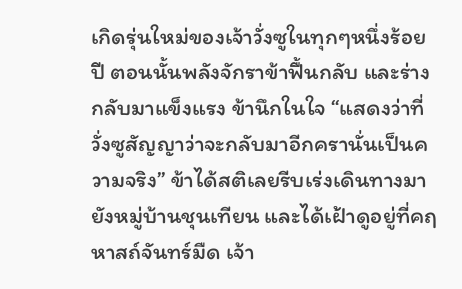เกิดรุ่นใหม่ของเจ้าวั่งซูในทุกๆหนึ่งร้อยปี ตอนนั้นพลังจักราข้าฟื้นกลับ และร่างกลับมาแข็งแรง ข้านึกในใจ “แสดงว่าที่วั่งซูสัญญาว่าจะกลับมาอีกครานั่นเป็นความจริง” ข้าได้สติเลยรีบเร่งเดินทางมายังหมู่บ้านชุนเทียน และได้เฝ้าดูอยู่ที่คฤหาสถ์จันทร์มืด เจ้า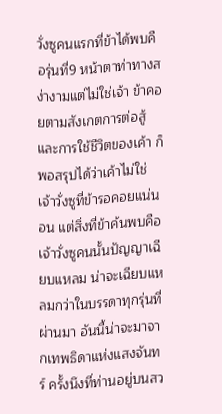วั่งซูคนแรกที่ข้าได้พบคือรุ่นที่9 หน้าตาท่าทางสง่างามแต่ไม่ใช่เจ้า ข้าคอยตามสังเกตการต่อสู้ และการใช้ชีวิตของเค้า ก็พอสรุปได้ว่าเค้าไม่ใช่เจ้าวั่งซูที่ข้ารอคอยแน่นอน แต่สิ่งที่ข้าค้นพบคือ เจ้าวั่งซูคนนั้นปัญญาเฉียบแหลม น่าจะเฉียบแหลมกว่าในบรรดาทุกรุ่นที่ผ่านมา อันนี้น่าจะมาจากเทพธิดาแห่งแสงจันทร์ ครั้งนึงที่ท่านอยู่บนสว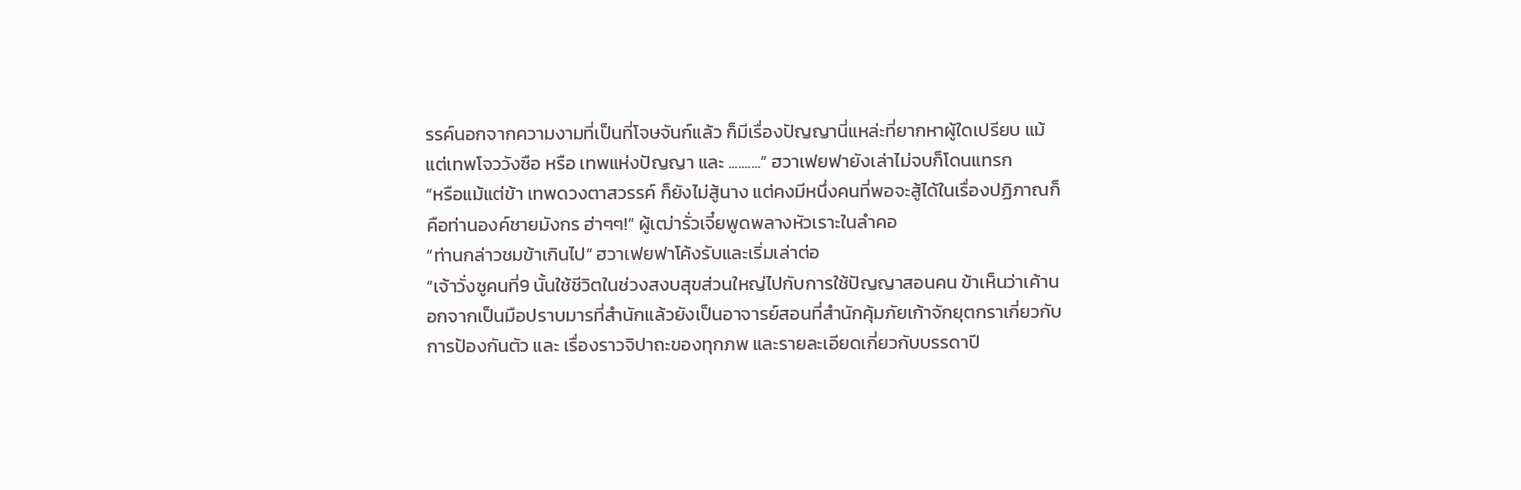รรค์นอกจากความงามที่เป็นที่โจษจันก์แล้ว ก็มีเรื่องปัญญานี่แหล่ะที่ยากหาผู้ใดเปรียบ แม้แต่เทพโจววังซือ หรือ เทพแห่งปัญญา และ ..........” ฮวาเฟยฟายังเล่าไม่จบก็โดนแทรก
“หรือแม้แต่ข้า เทพดวงตาสวรรค์ ก็ยังไม่สู้นาง แต่คงมีหนึ่งคนที่พอจะสู้ได้ในเรื่องปฏิภาณก็คือท่านองค์ชายมังกร ฮ่าๆๆ!” ผู้เฒ่ารั่วเจี๋ยพูดพลางหัวเราะในลำคอ
“ท่านกล่าวชมข้าเกินไป” ฮวาเฟยฟาโค้งรับและเริ่มเล่าต่อ
“เจ้าวั่งซูคนที่9 นั้นใช้ชีวิตในช่วงสงบสุขส่วนใหญ่ไปกับการใช้ปัญญาสอนคน ข้าเห็นว่าเค้านอกจากเป็นมือปราบมารที่สำนักแล้วยังเป็นอาจารย์สอนที่สำนักคุ้มภัยเก้าจักยุตกราเกี่ยวกับการป้องกันตัว และ เรื่องราวจิปาถะของทุกภพ และรายละเอียดเกี่ยวกับบรรดาปี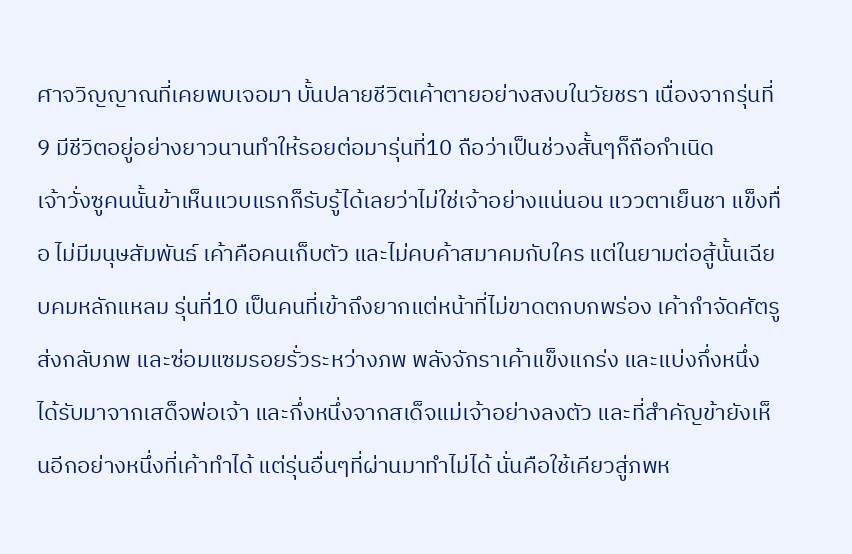ศาจวิญญาณที่เคยพบเจอมา บั้นปลายชีวิตเค้าตายอย่างสงบในวัยชรา เนื่องจากรุ่นที่9 มีชีวิตอยู่อย่างยาวนานทำให้รอยต่อมารุ่นที่10 ถือว่าเป็นช่วงสั้นๆก็ถือกำเนิด
เจ้าวั่งซูคนนั้นข้าเห็นแวบแรกก็รับรู้ได้เลยว่าไม่ใช่เจ้าอย่างแน่นอน แววตาเย็นชา แข็งทื่อ ไม่มีมนุษสัมพันธ์ เค้าคือคนเก็บตัว และไม่คบค้าสมาคมกับใคร แต่ในยามต่อสู้นั้นเฉียบคมหลักแหลม รุ่นที่10 เป็นคนที่เข้าถึงยากแต่หน้าที่ไม่ขาดตกบกพร่อง เค้ากำจัดศัตรูส่งกลับภพ และซ่อมแซมรอยรั่วระหว่างภพ พลังจักราเค้าแข็งแกร่ง และแบ่งกึ่งหนึ่งได้รับมาจากเสด็จพ่อเจ้า และกึ่งหนึ่งจากสเด็จแม่เจ้าอย่างลงตัว และที่สำคัญข้ายังเห็นอีกอย่างหนึ่งที่เค้าทำได้ แต่รุ่นอื่นๆที่ผ่านมาทำไม่ได้ นั่นคือใช้เคียวสู่ภพห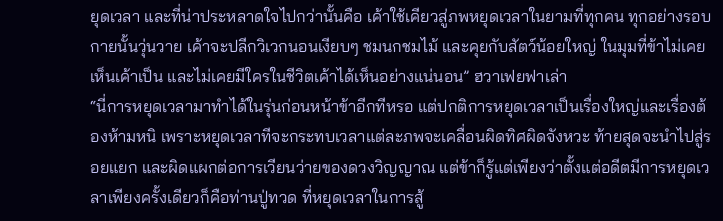ยุดเวลา และที่น่าประหลาดใจไปกว่านั้นคือ เค้าใช้เคียวสู่ภพหยุดเวลาในยามที่ทุกคน ทุกอย่างรอบกายนั้นวุ่นวาย เค้าจะปลีกวิเวกนอนเงียบๆ ชมนกชมไม้ และคุยกับสัตว์น้อยใหญ่ ในมุมที่ข้าไม่เคยเห็นเค้าเป็น และไม่เคยมีใครในชีวิตเค้าได้เห็นอย่างแน่นอน” ฮวาเฟยฟาเล่า
“นี่การหยุดเวลามาทำได้ในรุ่นก่อนหน้าข้าอีกทีหรอ แต่ปกติการหยุดเวลาเป็นเรื่องใหญ่และเรื่องต้องห้ามหนิ เพราะหยุดเวลาทีจะกระทบเวลาแต่ละภพจะเคลื่อนผิดทิศผิดจังหวะ ท้ายสุดจะนำไปสู่รอยแยก และผิดแผกต่อการเวียนว่ายของดวงวิญญาณ แต่ข้าก็รู้แต่เพียงว่าตั้งแต่อดีตมีการหยุดเวลาเพียงครั้งเดียวก็คือท่านปู่ทวด ที่หยุดเวลาในการสู้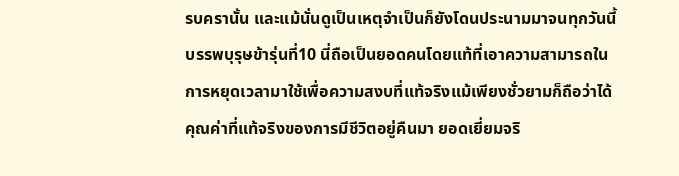รบครานั้น และแม้นั่นดูเป็นเหตุจำเป็นก็ยังโดนประนามมาจนทุกวันนี้ บรรพบุรุษข้ารุ่นที่10 นี่ถือเป็นยอดคนโดยแท้ที่เอาความสามารถในการหยุดเวลามาใช้เพื่อความสงบที่แท้จริงแม้เพียงชั่วยามก็ถือว่าได้คุณค่าที่แท้จริงของการมีชีวิตอยู่คืนมา ยอดเยี่ยมจริ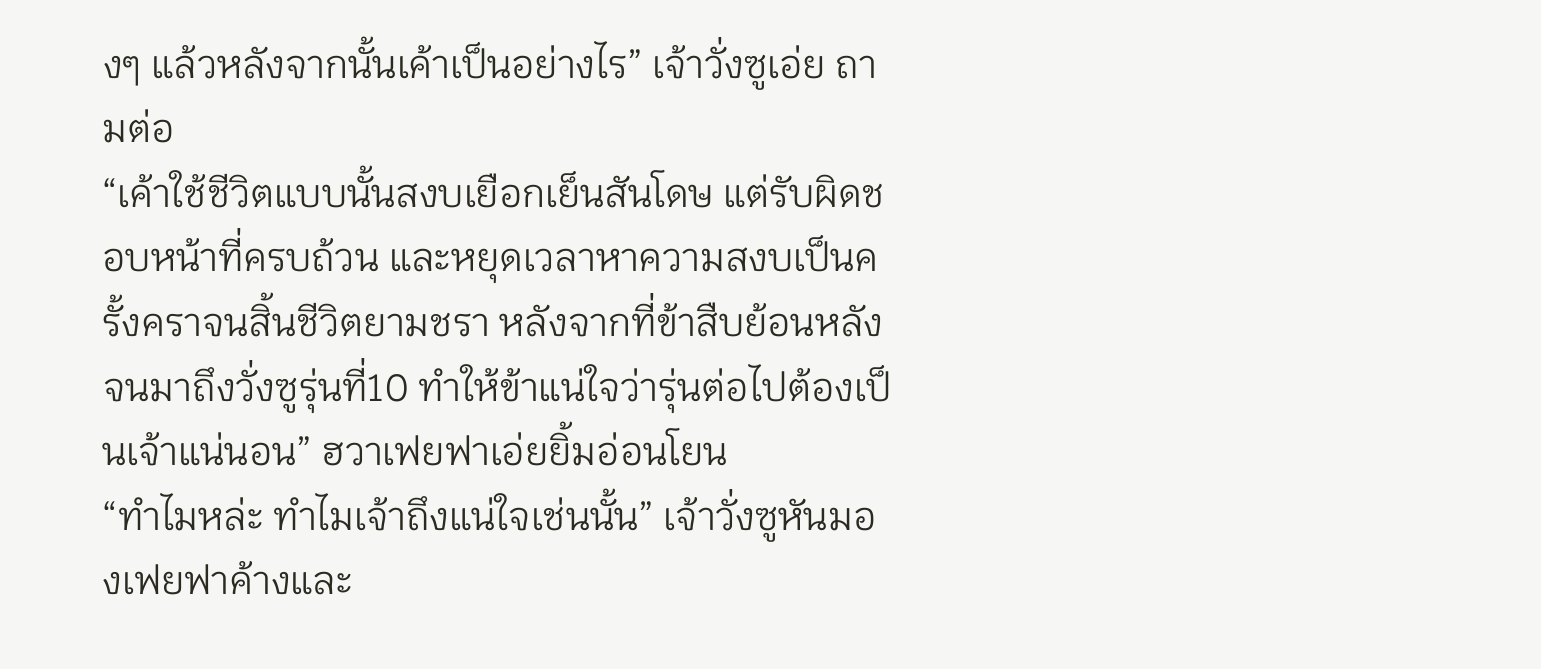งๆ แล้วหลังจากนั้นเค้าเป็นอย่างไร” เจ้าวั่งซูเอ่ย ถามต่อ
“เค้าใช้ชีวิตแบบนั้นสงบเยือกเย็นสันโดษ แต่รับผิดชอบหน้าที่ครบถ้วน และหยุดเวลาหาความสงบเป็นครั้งคราจนสิ้นชีวิตยามชรา หลังจากที่ข้าสืบย้อนหลังจนมาถึงวั่งซูรุ่นที่10 ทำให้ข้าแน่ใจว่ารุ่นต่อไปต้องเป็นเจ้าแน่นอน” ฮวาเฟยฟาเอ่ยยิ้มอ่อนโยน
“ทำไมหล่ะ ทำไมเจ้าถึงแน่ใจเช่นนั้น” เจ้าวั่งซูหันมองเฟยฟาค้างและ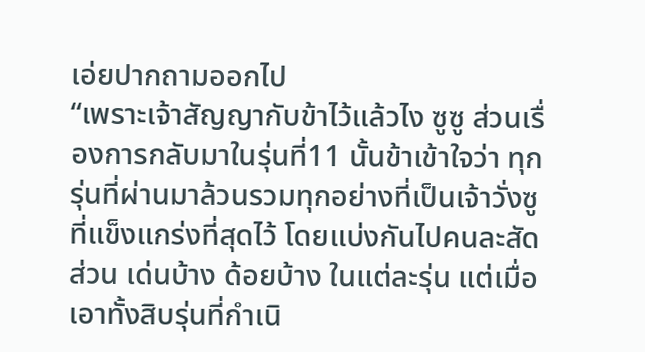เอ่ยปากถามออกไป
“เพราะเจ้าสัญญากับข้าไว้แล้วไง ซูซู ส่วนเรื่องการกลับมาในรุ่นที่11 นั้นข้าเข้าใจว่า ทุกรุ่นที่ผ่านมาล้วนรวมทุกอย่างที่เป็นเจ้าวั่งซูที่แข็งแกร่งที่สุดไว้ โดยแบ่งกันไปคนละสัดส่วน เด่นบ้าง ด้อยบ้าง ในแต่ละรุ่น แต่เมื่อเอาทั้งสิบรุ่นที่กำเนิ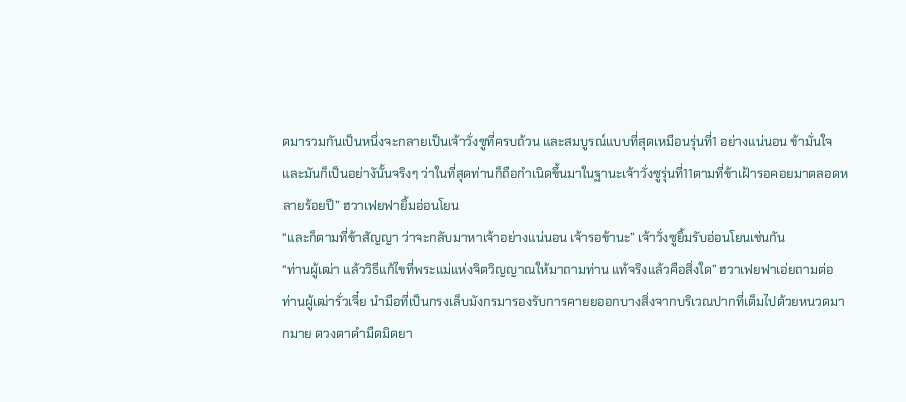ดมารวมกันเป็นหนึ่งจะกลายเป็นเจ้าวั่งซูที่ครบถ้วน และสมบูรณ์แบบที่สุดเหมือนรุ่นที่1 อย่างแน่นอน ข้ามั่นใจและมันก็เป็นอย่างันั้นจริงๆ ว่าในที่สุดท่านก็ถือกำเนิดขึ้นมาในฐานะเจ้าวั่งซูรุ่นที่11ตามที่ข้าเฝ้ารอคอยมาตลอดหลายร้อยปี” ฮวาเฟยฟายิ้มอ่อนโยน
“และก็ตามที่ข้าสัญญา ว่าจะกลับมาหาเจ้าอย่างแน่นอน เจ้ารอข้านะ” เจ้าวั่งซูยิ้มรับอ่อนโยนเช่นกัน
“ท่านผู้เฒ่า แล้ววิธีแก้ไขที่พระแม่แห่งจิตวิญญาณให้มาถามท่าน แท้จริงแล้วคือสิ่งใด” ฮวาเฟยฟาเอ่ยถามต่อ
ท่านผู้เฒ่ารั่วเจี๋ย นำมือที่เป็นกรงเล็บมังกรมารองรับการคายยออกบางสิ่งจากบริเวณปากที่เต็มไปด้วยหนวดมากมาย ดวงตาดำมืดมิดยา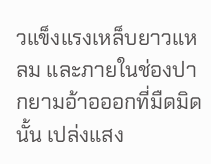วแข็งแรงเหล็บยาวแหลม และภายในช่องปากยามอ้าอออกที่มืดมิดนั้น เปล่งแสง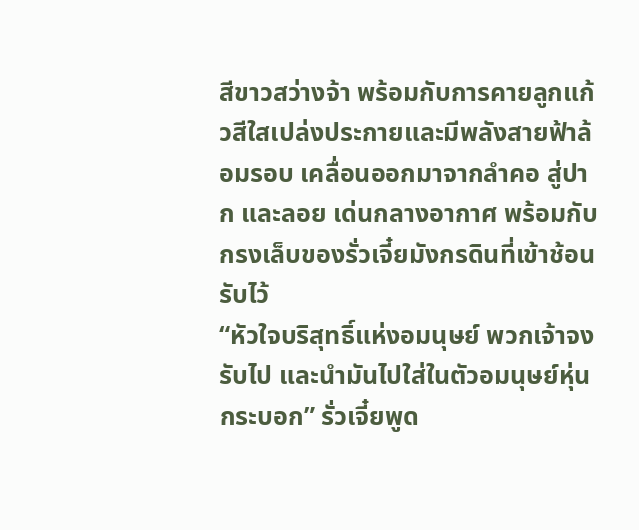สีขาวสว่างจ้า พร้อมกับการคายลูกแก้วสีใสเปล่งประกายและมีพลังสายฟ้าล้อมรอบ เคลื่อนออกมาจากลำคอ สู่ปาก และลอย เด่นกลางอากาศ พร้อมกับกรงเล็บของรั่วเจี๋ยมังกรดินที่เข้าช้อนรับไว้
“หัวใจบริสุทธิ์แห่งอมนุษย์ พวกเจ้าจงรับไป และนำมันไปใส่ในตัวอมนุษย์หุ่นกระบอก” รั่วเจี๋ยพูด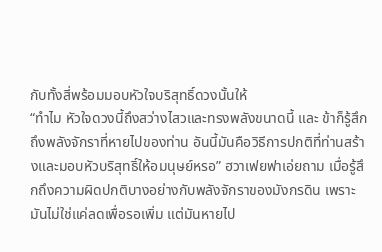กับทั้งสี่พร้อมมอบหัวใจบริสุทธิ์ดวงนั้นให้
“ทำไม หัวใจดวงนี้ถึงสว่างไสวและทรงพลังขนาดนี้ และ ข้าก็รู้สึกถึงพลังจักราที่หายไปของท่าน อันนี้มันคือวิธีการปกติที่ท่านสร้างและมอบหัวบริสุทธิ์ให้อมนุษย์หรอ” ฮวาเฟยฟาเอ่ยถาม เมื่อรู้สึกถึงความผิดปกติบางอย่างกับพลังจักราของมังกรดิน เพราะมันไม่ใช่แค่ลดเพื่อรอเพิ่ม แต่มันหายไป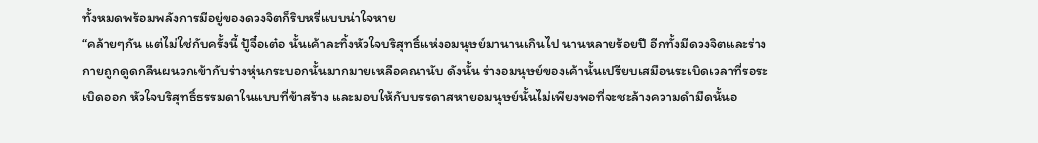ทั้งหมดพร้อมพลังการมีอยู่ของดวงจิตก็ริบหรี่แบบน่าใจหาย
“คล้ายๆกัน แต่ไม่ใช่กับครั้งนี้ ปู้จื๋อเต๋อ นั้นเค้าละทิ้งหัวใจบริสุทธิ์แห่งอมนุษย์มานานเกินไป นานหลายร้อยปี อีกทั้งมีดวงจิตและร่างกายถูกดูดกลืนผนวกเข้ากับร่างหุ่นกระบอกนั้นมากมายเหลือคณานับ ดังนั้น ร่างอมนุษย์ของเค้านั้นเปรียบเสมือนระเบิดเวลาที่รอระเบิดออก หัวใจบริสุทธิ์ธรรมดาในแบบที่ข้าสร้าง และมอบให้กับบรรดาสหายอมนุษย์นั้นไม่เพียงพอที่จะชะล้างความดำมืดนั้นอ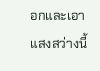อกและเอาแสงสว่างนี้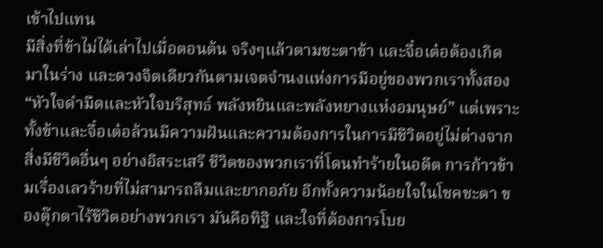เข้าไปแทน
มีสิ่งที่ข้าไม่ได้เล่าไปเมื่อตอนต้น จริงๆแล้วตามชะตาข้า และจื๋อเต๋อต้องเกิดมาในร่าง และดวงจิตเดียวกันตามเจตจำนงแห่งการมีอยู่ของพวกเราทั้งสอง “หัวใจดำมืดและหัวใจบริสุทธ์ พลังหยินและพลังหยางแห่งอมนุษย์” แต่เพราะทั้งข้าและจื๋อเต๋อล้วนมีความฝันและความต้องการในการมีชีวิตอยู่ไม่ต่างจากสิ่งมีชีวิตอื่นๆ อย่างอิสระเสรี ชีวิตของพวกเราที่โดนทำร้ายในอดีต การก้าวข้ามเรื่องเลวร้ายที่ไม่สามารถลืมและยากอภัย อีกทั้งความน้อยใจในโชคชะตา ของตุ๊กตาไร้ชีวิตอย่างพวกเรา มันคือทิฐิ และใจที่ต้องการโบย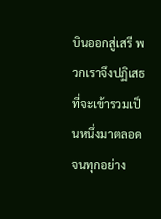บินออกสู่เสรี พวกเราจึงปฏิเสธที่จะเข้ารวมเป็นหนึ่งมาตลอด จนทุกอย่าง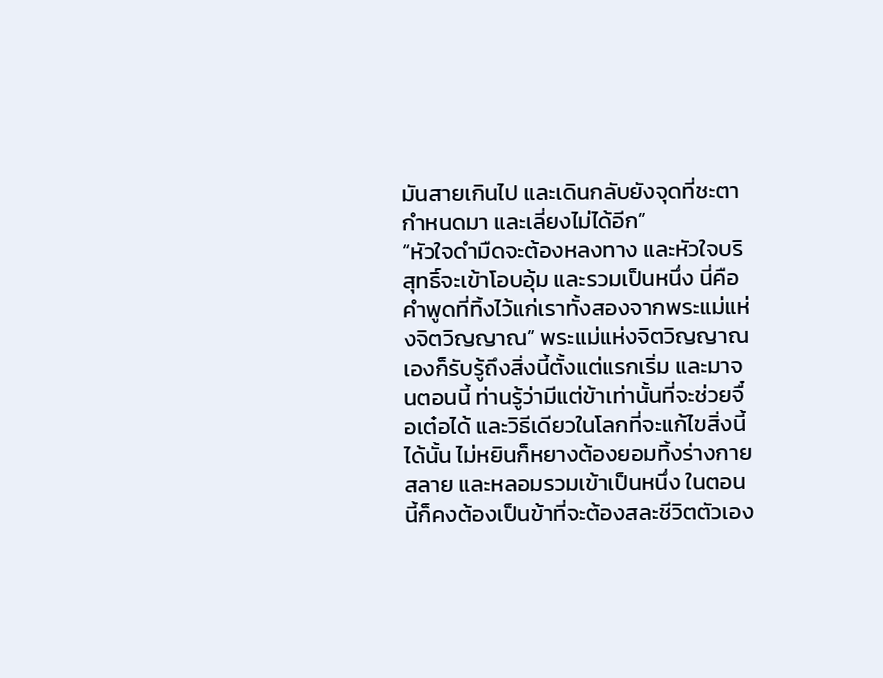มันสายเกินไป และเดินกลับยังจุดที่ชะตากำหนดมา และเลี่ยงไม่ได้อีก”
“หัวใจดำมืดจะต้องหลงทาง และหัวใจบริสุทธิ์จะเข้าโอบอุ้ม และรวมเป็นหนึ่ง นี่คือคำพูดที่ทิ้งไว้แก่เราทั้งสองจากพระแม่แห่งจิตวิญญาณ” พระแม่แห่งจิตวิญญาณเองก็รับรู้ถึงสิ่งนี้ตั้งแต่แรกเริ่ม และมาจนตอนนี้ ท่านรู้ว่ามีแต่ข้าเท่านั้นที่จะช่วยจื๋อเต๋อได้ และวิธีเดียวในโลกที่จะแก้ไขสิ่งนี้ได้นั้น ไม่หยินก็หยางต้องยอมทิ้งร่างกาย สลาย และหลอมรวมเข้าเป็นหนึ่ง ในตอนนี้ก็คงต้องเป็นข้าที่จะต้องสละชีวิตตัวเอง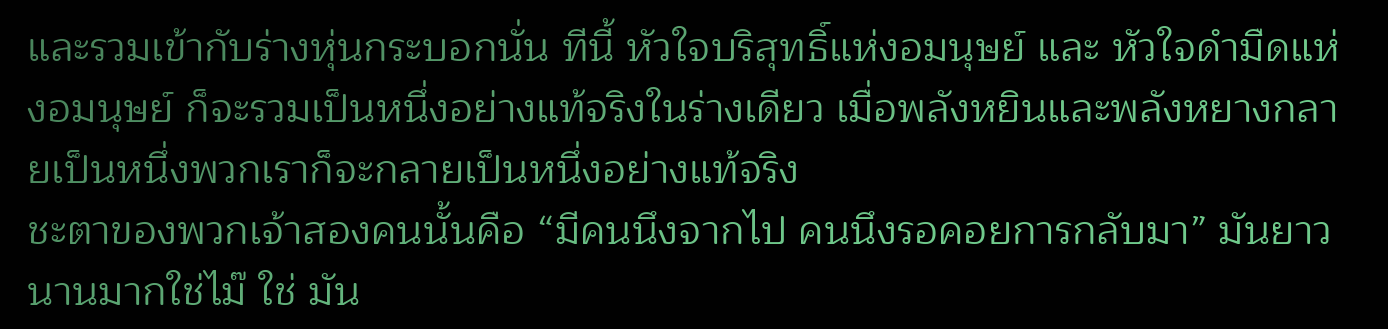และรวมเข้ากับร่างหุ่นกระบอกนั่น ทีนี้ หัวใจบริสุทธิ์แห่งอมนุษย์ และ หัวใจดำมืดแห่งอมนุษย์ ก็จะรวมเป็นหนึ่งอย่างแท้จริงในร่างเดียว เมื่อพลังหยินและพลังหยางกลายเป็นหนึ่งพวกเราก็จะกลายเป็นหนึ่งอย่างแท้จริง
ชะตาของพวกเจ้าสองคนนั้นคือ “มีคนนึงจากไป คนนึงรอคอยการกลับมา” มันยาวนานมากใช่ไม๊ ใช่ มัน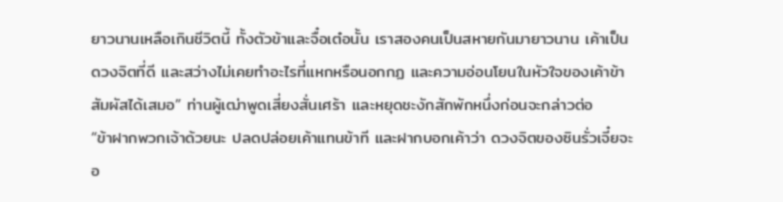ยาวนานเหลือเกินชีวิตนี้ ทั้งตัวข้าและจื๋อเต๋อนั้น เราสองคนเป็นสหายกันมายาวนาน เค้าเป็นดวงจิตที่ดี และสว่างไม่เคยทำอะไรที่แหกหรือนอกกฏ และความอ่อนโยนในหัวใจของเค้าข้าสัมผัสได้เสมอ” ท่านผู้เฒ่าพูดเสี่ยงสั่นเศร้า และหยุดชะงักสักพักหนึ่งก่อนจะกล่าวต่อ
“ข้าฝากพวกเจ้าด้วยนะ ปลดปล่อยเค้าแทนข้าที และฝากบอกเค้าว่า ดวงจิตของซินรั่วเจี๋ยจะอ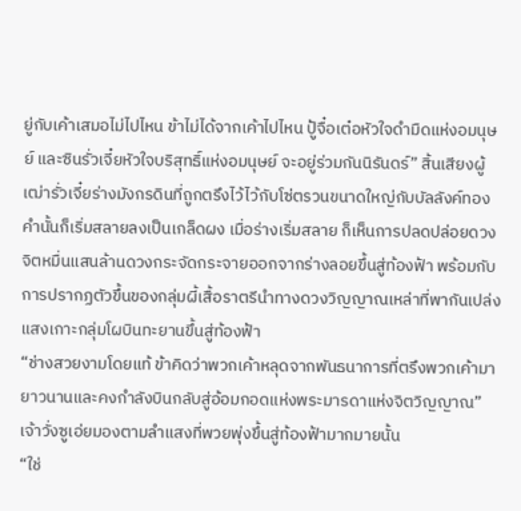ยู่กับเค้าเสมอไม่ไปไหน ข้าไม่ได้จากเค้าไปไหน ปู้จื๋อเต๋อหัวใจดำมืดแห่งอมนุษย์ และซินรั่วเจี๋ยหัวใจบริสุทธิ์แห่งอมนุษย์ จะอยู่ร่วมกันนิรันดร์” สิ้นเสียงผู้เฒ่ารั่วเจี๋ยร่างมังกรดินที่ถูกตรึงไว้ไว้กับโซ่ตรวนขนาดใหญ่กับบัลลังค์ทองคำนั้นก็เริ่มสลายลงเป็นเกล็ดผง เมื่อร่างเริ่มสลาย ก็เห็นการปลดปล่อยดวงจิตหมื่นแสนล้านดวงกระจัดกระจายออกจากร่างลอยขึ้นสู่ท้องฟ้า พร้อมกับการปรากฏตัวขึ้นของกลุ่มผี้เสื้อราตรีนำทางดวงวิญญาณเหล่าที่พากันเปล่งแสงเกาะกลุ่มโผบินทะยานขึ้นสู่ท้องฟ้า
“ช่างสวยงามโดยแท้ ข้าคิดว่าพวกเค้าหลุดจากพันธนาการที่ตรึงพวกเค้ามายาวนานและคงกำลังบินกลับสู่อ้อมกอดแห่งพระมารดาแห่งจิตวิญญาณ” เจ้าวั่งซูเอ่ยมองตามลำแสงที่พวยพุ่งขึ้นสู่ท้องฟ้ามากมายนั้น
“ใช่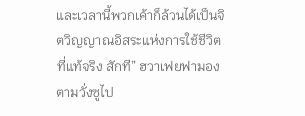และเวลานี้พวกเค้าก็ล้วนได้เป็นจิตวิญญาณอิสระแห่งการใช้ชีวิตที่แท้จริง สักที” ฮวาเฟยฟามองตามวั่งซูไป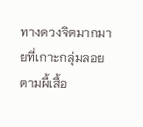ทางดวงจิตมากมายที่เกาะกลุ่มลอยตามผี้เสื้อ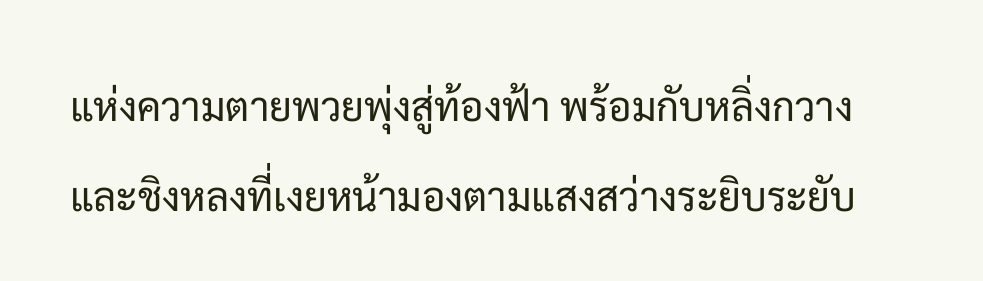แห่งความตายพวยพุ่งสู่ท้องฟ้า พร้อมกับหลิ่งกวาง และชิงหลงที่เงยหน้ามองตามแสงสว่างระยิบระยับ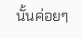นั้นค่อยๆ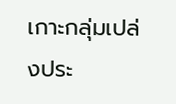เกาะกลุ่มเปล่งประ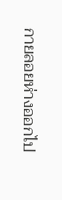กายลอยห่างออกไป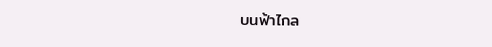บนฟ้าไกล